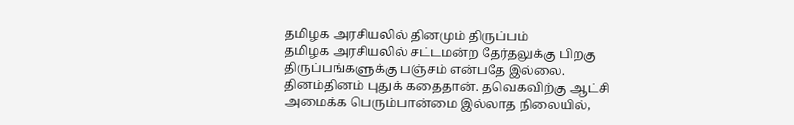தமிழக அரசியலில் தினமும் திருப்பம்
தமிழக அரசியலில் சட்டமன்ற தேர்தலுக்கு பிறகு திருப்பங்களுக்கு பஞ்சம் என்பதே இல்லை. தினம்தினம் புதுக் கதைதான். தவெகவிற்கு ஆட்சி அமைக்க பெரும்பான்மை இல்லாத நிலையில்,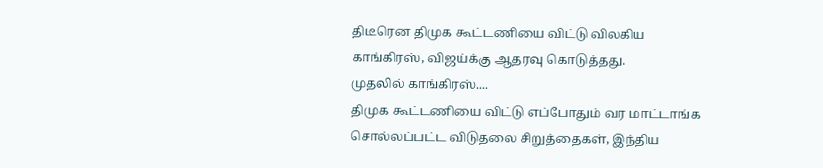திடீரென திமுக கூட்டணியை விட்டு விலகிய காங்கிரஸ், விஜய்க்கு ஆதரவு கொடுத்தது.
முதலில் காங்கிரஸ்....
திமுக கூட்டணியை விட்டு எப்போதும் வர மாட்டாங்க சொல்லப்பட்ட விடுதலை சிறுத்தைகள், இந்திய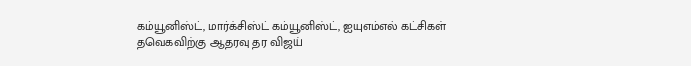கம்யூனிஸ்ட், மார்க்சிஸ்ட் கம்யூனிஸ்ட், ஐயுஎம்எல் கட்சிகள் தவெகவிற்கு ஆதரவு தர விஜய்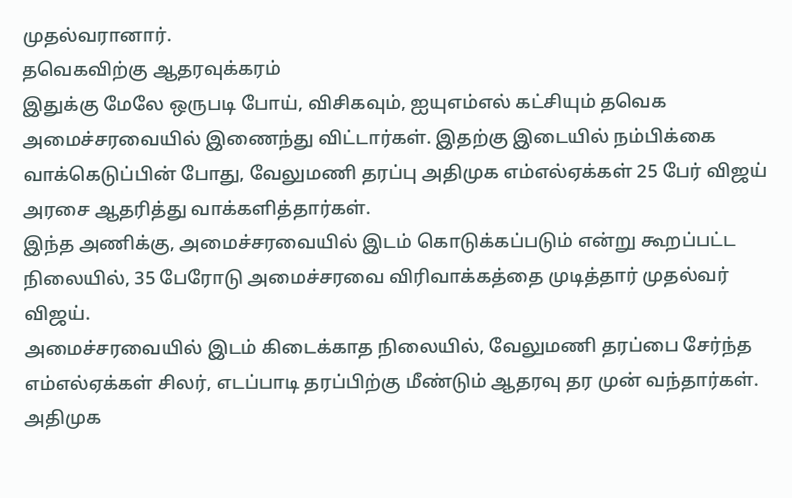முதல்வரானார்.
தவெகவிற்கு ஆதரவுக்கரம்
இதுக்கு மேலே ஒருபடி போய், விசிகவும், ஐயுஎம்எல் கட்சியும் தவெக அமைச்சரவையில் இணைந்து விட்டார்கள். இதற்கு இடையில் நம்பிக்கை வாக்கெடுப்பின் போது, வேலுமணி தரப்பு அதிமுக எம்எல்ஏக்கள் 25 பேர் விஜய் அரசை ஆதரித்து வாக்களித்தார்கள்.
இந்த அணிக்கு, அமைச்சரவையில் இடம் கொடுக்கப்படும் என்று கூறப்பட்ட நிலையில், 35 பேரோடு அமைச்சரவை விரிவாக்கத்தை முடித்தார் முதல்வர் விஜய்.
அமைச்சரவையில் இடம் கிடைக்காத நிலையில், வேலுமணி தரப்பை சேர்ந்த எம்எல்ஏக்கள் சிலர், எடப்பாடி தரப்பிற்கு மீண்டும் ஆதரவு தர முன் வந்தார்கள்.
அதிமுக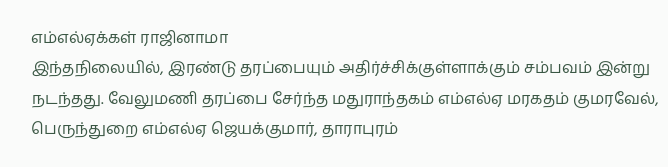எம்எல்ஏக்கள் ராஜினாமா
இந்தநிலையில், இரண்டு தரப்பையும் அதிர்ச்சிக்குள்ளாக்கும் சம்பவம் இன்று நடந்தது. வேலுமணி தரப்பை சேர்ந்த மதுராந்தகம் எம்எல்ஏ மரகதம் குமரவேல், பெருந்துறை எம்எல்ஏ ஜெயக்குமார், தாராபுரம்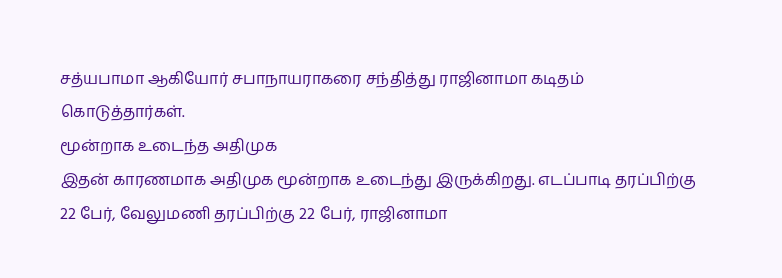சத்யபாமா ஆகியோர் சபாநாயராகரை சந்தித்து ராஜினாமா கடிதம் கொடுத்தார்கள்.
மூன்றாக உடைந்த அதிமுக
இதன் காரணமாக அதிமுக மூன்றாக உடைந்து இருக்கிறது. எடப்பாடி தரப்பிற்கு 22 பேர், வேலுமணி தரப்பிற்கு 22 பேர், ராஜினாமா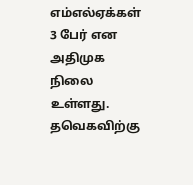எம்எல்ஏக்கள் 3 பேர் என அதிமுக நிலை உள்ளது.
தவெகவிற்கு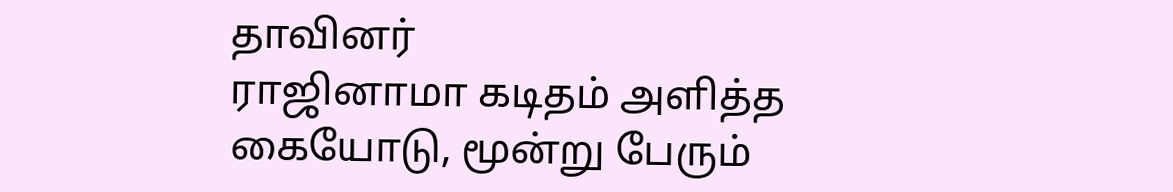தாவினர்
ராஜினாமா கடிதம் அளித்த கையோடு, மூன்று பேரும்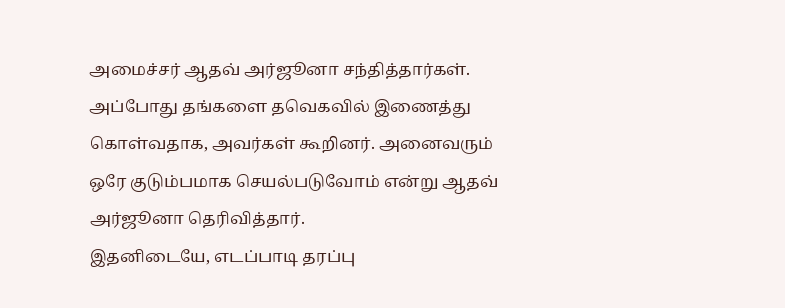அமைச்சர் ஆதவ் அர்ஜூனா சந்தித்தார்கள். அப்போது தங்களை தவெகவில் இணைத்து கொள்வதாக, அவர்கள் கூறினர். அனைவரும் ஒரே குடும்பமாக செயல்படுவோம் என்று ஆதவ் அர்ஜூனா தெரிவித்தார்.
இதனிடையே, எடப்பாடி தரப்பு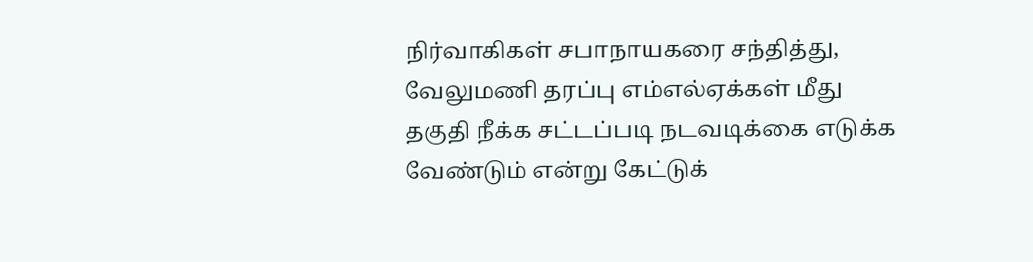நிர்வாகிகள் சபாநாயகரை சந்தித்து, வேலுமணி தரப்பு எம்எல்ஏக்கள் மீது தகுதி நீக்க சட்டப்படி நடவடிக்கை எடுக்க வேண்டும் என்று கேட்டுக்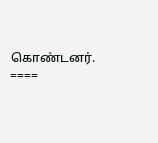கொண்டனர்.
====